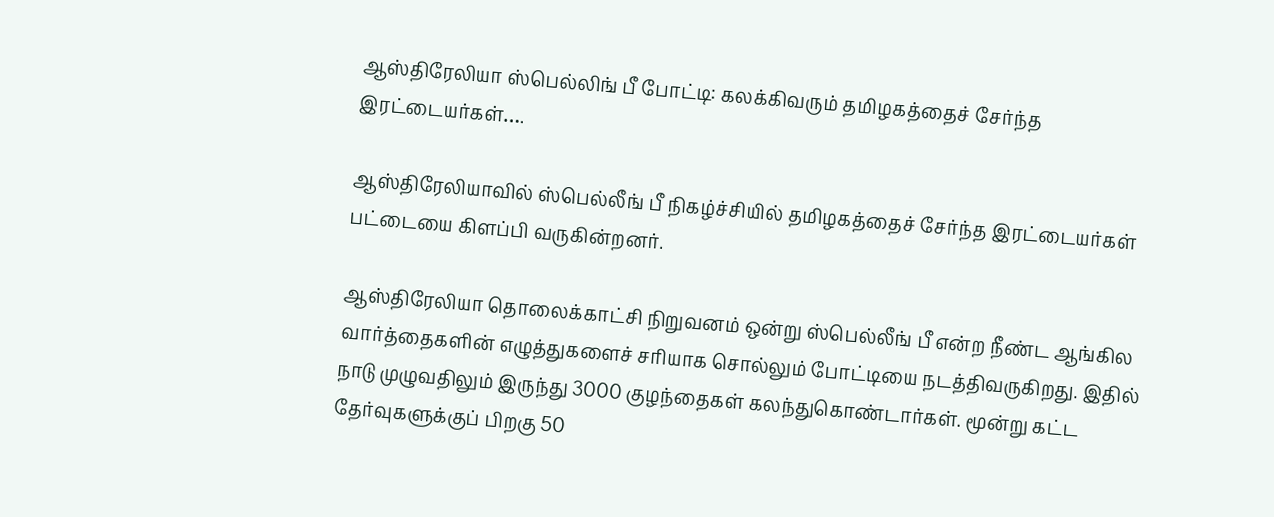ஆஸ்திரேலியா ஸ்பெல்லிங் பீ போட்டி: கலக்கிவரும் தமிழகத்தைச் சேர்ந்த இரட்டையர்கள்….

ஆஸ்திரேலியாவில் ஸ்பெல்லீங் பீ நிகழ்ச்சியில் தமிழகத்தைச் சேர்ந்த இரட்டையர்கள் பட்டையை கிளப்பி வருகின்றனர்.

ஆஸ்திரேலியா தொலைக்காட்சி நிறுவனம் ஒன்று ஸ்பெல்லீங் பீ என்ற நீண்ட ஆங்கில வார்த்தைகளின் எழுத்துகளைச் சரியாக சொல்லும் போட்டியை நடத்திவருகிறது. இதில் நாடு முழுவதிலும் இருந்து 3000 குழந்தைகள் கலந்துகொண்டார்கள். மூன்று கட்ட தேர்வுகளுக்குப் பிறகு 50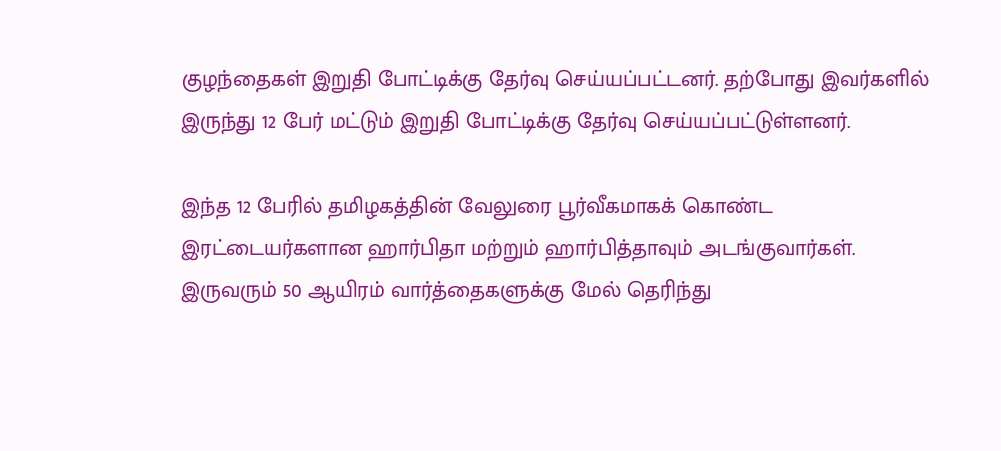குழந்தைகள் இறுதி போட்டிக்கு தேர்வு செய்யப்பட்டனர். தற்போது இவர்களில் இருந்து 12 பேர் மட்டும் இறுதி போட்டிக்கு தேர்வு செய்யப்பட்டுள்ளனர்.

இந்த 12 பேரில் தமிழகத்தின் வேலுரை பூர்வீகமாகக் கொண்ட இரட்டையர்களான ஹார்பிதா மற்றும் ஹார்பித்தாவும் அடங்குவார்கள். இருவரும் 50 ஆயிரம் வார்த்தைகளுக்கு மேல் தெரிந்து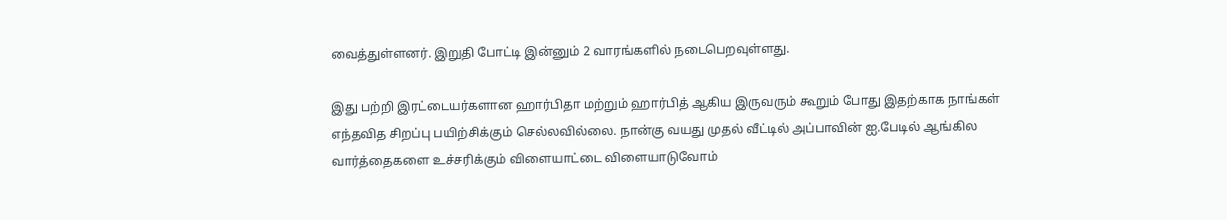வைத்துள்ளனர். இறுதி போட்டி இன்னும் 2 வாரங்களில் நடைபெறவுள்ளது.

இது பற்றி இரட்டையர்களான ஹார்பிதா மற்றும் ஹார்பித் ஆகிய இருவரும் கூறும் போது இதற்காக நாங்கள் எந்தவித சிறப்பு பயிற்சிக்கும் செல்லவில்லை. நான்கு வயது முதல் வீட்டில் அப்பாவின் ஐ.பேடில் ஆங்கில வார்த்தைகளை உச்சரிக்கும் விளையாட்டை விளையாடுவோம்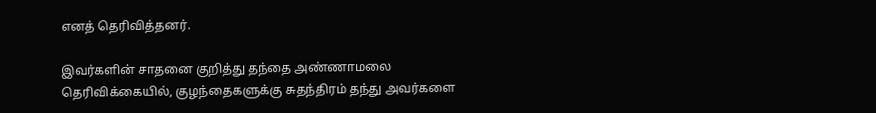எனத் தெரிவித்தனர்.

இவர்களின் சாதனை குறித்து தந்தை அண்ணாமலை தெரிவிக்கையில், குழந்தைகளுக்கு சுதந்திரம் தந்து அவர்களை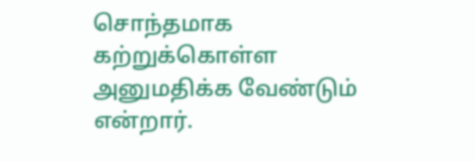சொந்தமாக கற்றுக்கொள்ள அனுமதிக்க வேண்டும் என்றார்.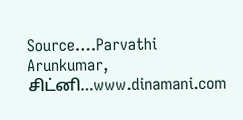Source….Parvathi Arunkumar, சிட்னி…www.dinamani.com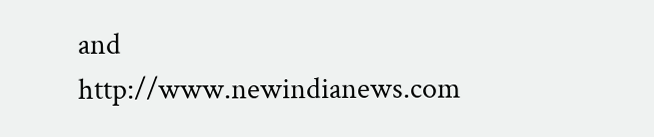and http://www.newindianews.com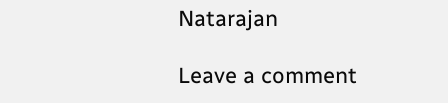Natarajan

Leave a comment